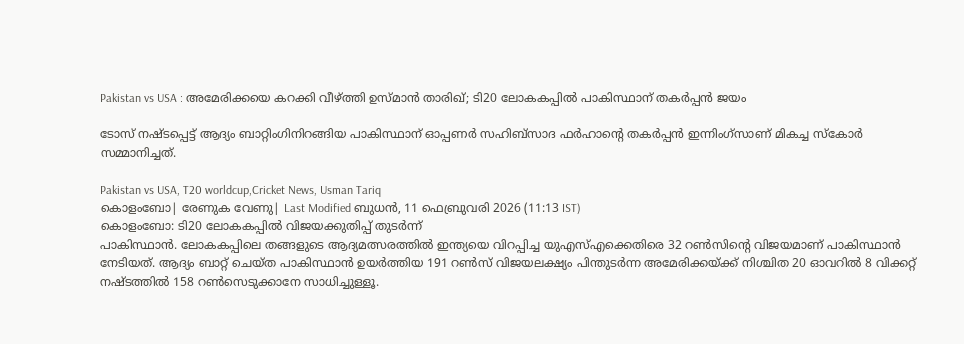Pakistan vs USA : അമേരിക്കയെ കറക്കി വീഴ്ത്തി ഉസ്മാൻ താരിഖ്; ടി20 ലോകകപ്പിൽ പാകിസ്ഥാന് തകർപ്പൻ ജയം

ടോസ് നഷ്ടപ്പെട്ട് ആദ്യം ബാറ്റിംഗിനിറങ്ങിയ പാകിസ്ഥാന് ഓപ്പണര്‍ സഹിബ്സാദ ഫര്‍ഹാന്റെ തകര്‍പ്പന്‍ ഇന്നിംഗ്സാണ് മികച്ച സ്‌കോര്‍ സമ്മാനിച്ചത്.

Pakistan vs USA, T20 worldcup,Cricket News, Usman Tariq
കൊളംബോ| രേണുക വേണു| Last Modified ബുധന്‍, 11 ഫെബ്രുവരി 2026 (11:13 IST)
കൊളംബോ: ടി20 ലോകകപ്പില്‍ വിജയക്കുതിപ്പ് തുടര്‍ന്ന്
പാകിസ്ഥാന്‍. ലോകകപ്പിലെ തങ്ങളുടെ ആദ്യമത്സരത്തില്‍ ഇന്ത്യയെ വിറപ്പിച്ച യുഎസ്എക്കെതിരെ 32 റണ്‍സിന്റെ വിജയമാണ് പാകിസ്ഥാന്‍ നേടിയത്. ആദ്യം ബാറ്റ് ചെയ്ത പാകിസ്ഥാന്‍ ഉയര്‍ത്തിയ 191 റണ്‍സ് വിജയലക്ഷ്യം പിന്തുടര്‍ന്ന അമേരിക്കയ്ക്ക് നിശ്ചിത 20 ഓവറില്‍ 8 വിക്കറ്റ് നഷ്ടത്തില്‍ 158 റണ്‍സെടുക്കാനേ സാധിച്ചുള്ളൂ.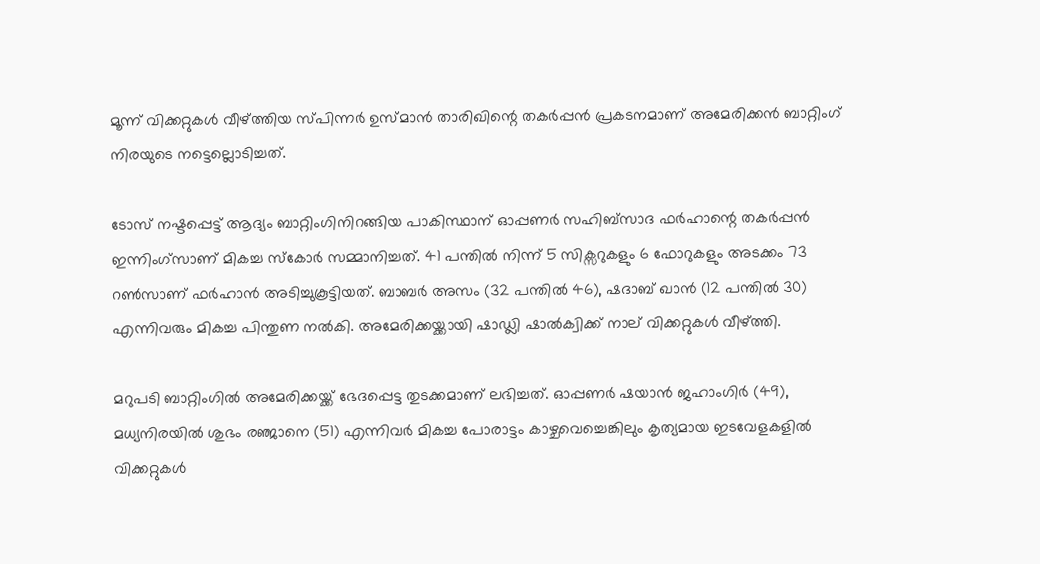മൂന്ന് വിക്കറ്റുകള്‍ വീഴ്ത്തിയ സ്പിന്നര്‍ ഉസ്മാന്‍ താരിഖിന്റെ തകര്‍പ്പന്‍ പ്രകടനമാണ് അമേരിക്കന്‍ ബാറ്റിംഗ് നിരയുടെ നട്ടെല്ലൊടിച്ചത്.

ടോസ് നഷ്ടപ്പെട്ട് ആദ്യം ബാറ്റിംഗിനിറങ്ങിയ പാകിസ്ഥാന് ഓപ്പണര്‍ സഹിബ്സാദ ഫര്‍ഹാന്റെ തകര്‍പ്പന്‍ ഇന്നിംഗ്സാണ് മികച്ച സ്‌കോര്‍ സമ്മാനിച്ചത്. 41 പന്തില്‍ നിന്ന് 5 സിക്സറുകളും 6 ഫോറുകളും അടക്കം 73 റണ്‍സാണ് ഫര്‍ഹാന്‍ അടിച്ചുകൂട്ടിയത്. ബാബര്‍ അസം (32 പന്തില്‍ 46), ഷദാബ് ഖാന്‍ (12 പന്തില്‍ 30) എന്നിവരും മികച്ച പിന്തുണ നല്‍കി. അമേരിക്കയ്ക്കായി ഷാഡ്ലി ഷാല്‍ക്വിക്ക് നാല് വിക്കറ്റുകള്‍ വീഴ്ത്തി.

മറുപടി ബാറ്റിംഗില്‍ അമേരിക്കയ്ക്ക് ഭേദപ്പെട്ട തുടക്കമാണ് ലഭിച്ചത്. ഓപ്പണര്‍ ഷയാന്‍ ജഹാംഗിര്‍ (49), മധ്യനിരയില്‍ ശുഭം രഞ്ജാനെ (51) എന്നിവര്‍ മികച്ച പോരാട്ടം കാഴ്ചവെച്ചെങ്കിലും കൃത്യമായ ഇടവേളകളില്‍ വിക്കറ്റുകള്‍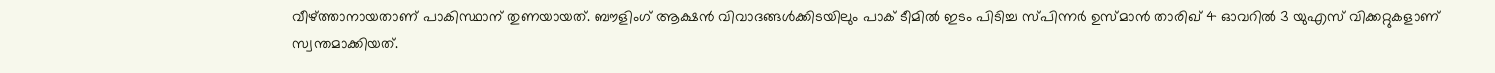വീഴ്ത്താനായതാണ് പാകിസ്ഥാന് തുണയായത്. ബൗളിംഗ് ആക്ഷന്‍ വിവാദങ്ങള്‍ക്കിടയിലും പാക് ടീമില്‍ ഇടം പിടിച്ച സ്പിന്നര്‍ ഉസ്മാന്‍ താരിഖ് 4 ഓവറില്‍ 3 യുഎസ് വിക്കറ്റുകളാണ് സ്വന്തമാക്കിയത്.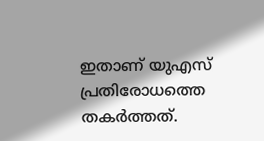ഇതാണ് യുഎസ് പ്രതിരോധത്തെ തകര്‍ത്തത്.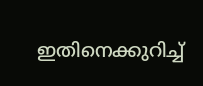ഇതിനെക്കുറിച്ച്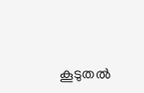കൂടുതല്‍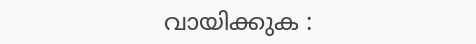വായിക്കുക :